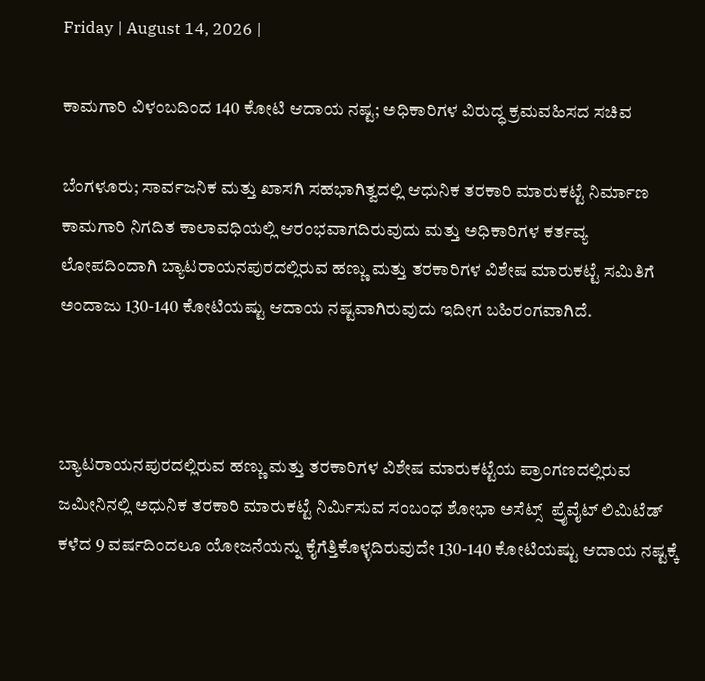Friday | August 14, 2026 |

ಕಾಮಗಾರಿ ವಿಳಂಬದಿಂದ 140 ಕೋಟಿ ಆದಾಯ ನಷ್ಟ; ಅಧಿಕಾರಿಗಳ ವಿರುದ್ಧ ಕ್ರಮವಹಿಸದ ಸಚಿವ

ಬೆಂಗಳೂರು; ಸಾರ್ವಜನಿಕ ಮತ್ತು ಖಾಸಗಿ ಸಹಭಾಗಿತ್ವದಲ್ಲಿ ಆಧುನಿಕ ತರಕಾರಿ ಮಾರುಕಟ್ಟೆ ನಿರ್ಮಾಣ ಕಾಮಗಾರಿ ನಿಗದಿತ ಕಾಲಾವಧಿಯಲ್ಲಿ ಆರಂಭವಾಗದಿರುವುದು ಮತ್ತು ಅಧಿಕಾರಿಗಳ ಕರ್ತವ್ಯ ಲೋಪದಿಂದಾಗಿ ಬ್ಯಾಟರಾಯನಪುರದಲ್ಲಿರುವ ಹಣ್ಣು ಮತ್ತು ತರಕಾರಿಗಳ ವಿಶೇಷ ಮಾರುಕಟ್ಟೆ ಸಮಿತಿಗೆ ಅಂದಾಜು 130-140 ಕೋಟಿಯಷ್ಟು ಆದಾಯ ನಷ್ಟವಾಗಿರುವುದು ಇದೀಗ ಬಹಿರಂಗವಾಗಿದೆ.



ಬ್ಯಾಟರಾಯನಪುರದಲ್ಲಿರುವ ಹಣ್ಣು ಮತ್ತು ತರಕಾರಿಗಳ ವಿಶೇಷ ಮಾರುಕಟ್ಟೆಯ ಪ್ರಾಂಗಣದಲ್ಲಿರುವ ಜಮೀನಿನಲ್ಲಿ ಅಧುನಿಕ ತರಕಾರಿ ಮಾರುಕಟ್ಟೆ ನಿರ್ಮಿಸುವ ಸಂಬಂಧ ಶೋಭಾ ಅಸೆಟ್ಸ್‌  ಪ್ರೈವೈಟ್‌ ಲಿಮಿಟೆಡ್‌ ಕಳೆದ 9 ವರ್ಷದಿಂದಲೂ ಯೋಜನೆಯನ್ನು ಕೈಗೆತ್ತಿಕೊಳ್ಳದಿರುವುದೇ 130-140 ಕೋಟಿಯಷ್ಟು ಆದಾಯ ನಷ್ಟಕ್ಕೆ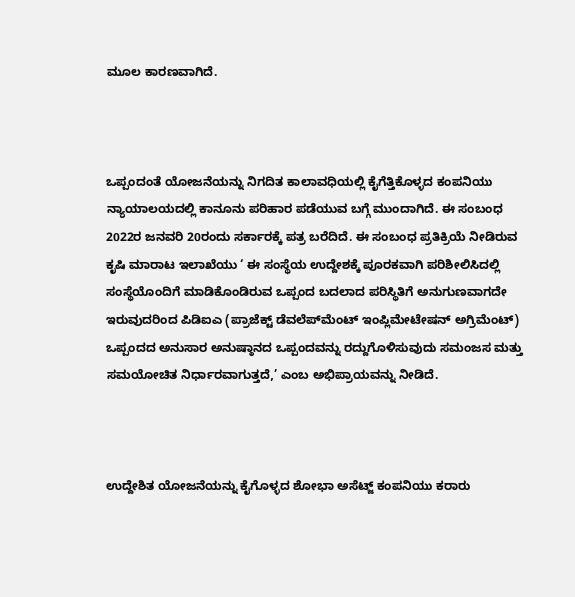ಮೂಲ ಕಾರಣವಾಗಿದೆ.



ಒಪ್ಪಂದಂತೆ ಯೋಜನೆಯನ್ನು ನಿಗದಿತ ಕಾಲಾವಧಿಯಲ್ಲಿ ಕೈಗೆತ್ತಿಕೊಳ್ಳದ ಕಂಪನಿಯು ನ್ಯಾಯಾಲಯದಲ್ಲಿ ಕಾನೂನು ಪರಿಹಾರ ಪಡೆಯುವ ಬಗ್ಗೆ ಮುಂದಾಗಿದೆ. ಈ ಸಂಬಂಧ 2022ರ ಜನವರಿ 20ರಂದು ಸರ್ಕಾರಕ್ಕೆ ಪತ್ರ ಬರೆದಿದೆ. ಈ ಸಂಬಂಧ ಪ್ರತಿಕ್ರಿಯೆ ನೀಡಿರುವ ಕೃಷಿ ಮಾರಾಟ ಇಲಾಖೆಯು ‘ ಈ ಸಂಸ್ಥೆಯ ಉದ್ದೇಶಕ್ಕೆ ಪೂರಕವಾಗಿ ಪರಿಶೀಲಿಸಿದಲ್ಲಿ ಸಂಸ್ಥೆಯೊಂದಿಗೆ ಮಾಡಿಕೊಂಡಿರುವ ಒಪ್ಪಂದ ಬದಲಾದ ಪರಿಸ್ಥಿತಿಗೆ ಅನುಗುಣವಾಗದೇ ಇರುವುದರಿಂದ ಪಿಡಿಐಎ (ಪ್ರಾಜೆಕ್ಟ್‌ ಡೆವಲೆಪ್‌ಮೆಂಟ್‌ ಇಂಪ್ಲಿಮೇಟೇಷನ್‌ ಅಗ್ರಿಮೆಂಟ್‌) ಒಪ್ಪಂದದ ಅನುಸಾರ ಅನುಷ್ಠಾನದ ಒಪ್ಪಂದವನ್ನು ರದ್ದುಗೊಳಿಸುವುದು ಸಮಂಜಸ ಮತ್ತು ಸಮಯೋಚಿತ ನಿರ್ಧಾರವಾಗುತ್ತದೆ,’ ಎಂಬ ಅಭಿಪ್ರಾಯವನ್ನು ನೀಡಿದೆ.



ಉದ್ದೇಶಿತ ಯೋಜನೆಯನ್ನು ಕೈಗೊಳ್ಳದ ಶೋಭಾ ಅಸೆಟ್ಜ್‌ ಕಂಪನಿಯು ಕರಾರು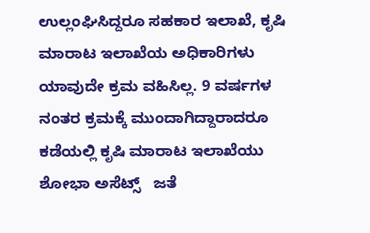ಉಲ್ಲಂಘಿಸಿದ್ದರೂ ಸಹಕಾರ ಇಲಾಖೆ, ಕೃಷಿ ಮಾರಾಟ ಇಲಾಖೆಯ ಅಧಿಕಾರಿಗಳು ಯಾವುದೇ ಕ್ರಮ ವಹಿಸಿಲ್ಲ. 9 ವರ್ಷಗಳ ನಂತರ ಕ್ರಮಕ್ಕೆ ಮುಂದಾಗಿದ್ದಾರಾದರೂ ಕಡೆಯಲ್ಲಿ ಕೃಷಿ ಮಾರಾಟ ಇಲಾಖೆಯು ಶೋಭಾ ಅಸೆಟ್ಸ್‌   ಜತೆ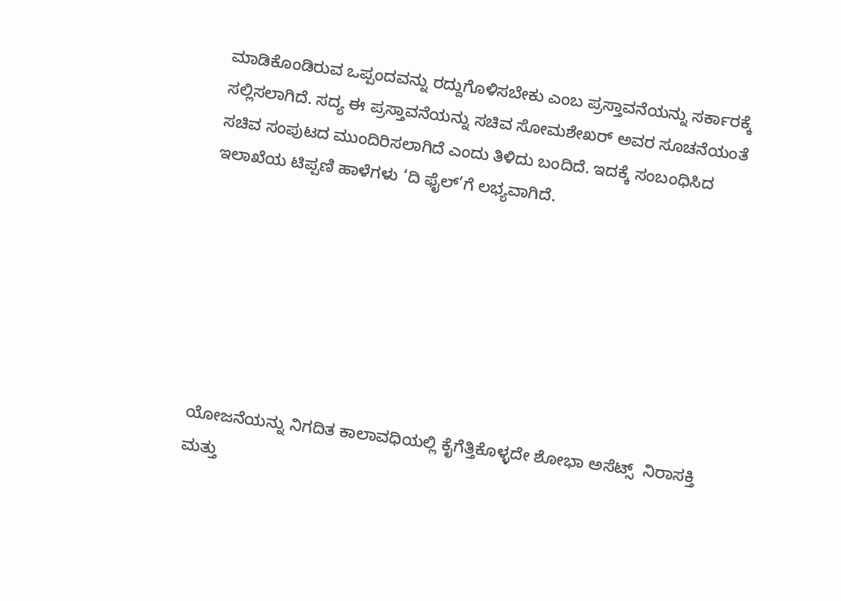ಮಾಡಿಕೊಂಡಿರುವ ಒಪ್ಪಂದವನ್ನು ರದ್ದುಗೊಳಿಸಬೇಕು ಎಂಬ ಪ್ರಸ್ತಾವನೆಯನ್ನು ಸರ್ಕಾರಕ್ಕೆ ಸಲ್ಲಿಸಲಾಗಿದೆ. ಸದ್ಯ ಈ ಪ್ರಸ್ತಾವನೆಯನ್ನು ಸಚಿವ ಸೋಮಶೇಖರ್‌ ಅವರ ಸೂಚನೆಯಂತೆ  ಸಚಿವ ಸಂಪುಟದ ಮುಂದಿರಿಸಲಾಗಿದೆ ಎಂದು ತಿಳಿದು ಬಂದಿದೆ. ಇದಕ್ಕೆ ಸಂಬಂಧಿಸಿದ ಇಲಾಖೆಯ ಟಿಪ್ಪಣಿ ಹಾಳೆಗಳು ‘ದಿ ಫೈಲ್‌’ಗೆ ಲಭ್ಯವಾಗಿದೆ.







ಯೋಜನೆಯನ್ನು ನಿಗದಿತ ಕಾಲಾವಧಿಯಲ್ಲಿ ಕೈಗೆತ್ತಿಕೊಳ್ಳದೇ ಶೋಭಾ ಅಸೆಟ್ಸ್‌  ನಿರಾಸಕ್ತಿ ಮತ್ತು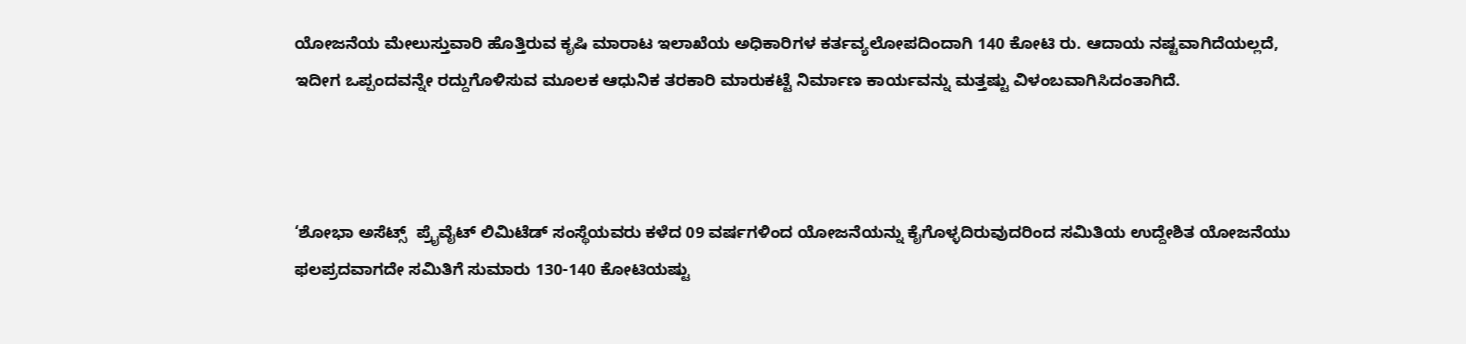ಯೋಜನೆಯ ಮೇಲುಸ್ತುವಾರಿ ಹೊತ್ತಿರುವ ಕೃಷಿ ಮಾರಾಟ ಇಲಾಖೆಯ ಅಧಿಕಾರಿಗಳ ಕರ್ತವ್ಯಲೋಪದಿಂದಾಗಿ 140 ಕೋಟಿ ರು. ಆದಾಯ ನಷ್ಟವಾಗಿದೆಯಲ್ಲದೆ, ಇದೀಗ ಒಪ್ಪಂದವನ್ನೇ ರದ್ದುಗೊಳಿಸುವ ಮೂಲಕ ಆಧುನಿಕ ತರಕಾರಿ ಮಾರುಕಟ್ಟೆ ನಿರ್ಮಾಣ ಕಾರ್ಯವನ್ನು ಮತ್ತಷ್ಟು ವಿಳಂಬವಾಗಿಸಿದಂತಾಗಿದೆ.



‘ಶೋಭಾ ಅಸೆಟ್ಸ್‌  ಪ್ರೈವೈಟ್‌ ಲಿಮಿಟೆಡ್‌ ಸಂಸ್ಥೆಯವರು ಕಳೆದ 09 ವರ್ಷಗಳಿಂದ ಯೋಜನೆಯನ್ನು ಕೈಗೊಳ್ಳದಿರುವುದರಿಂದ ಸಮಿತಿಯ ಉದ್ದೇಶಿತ ಯೋಜನೆಯು ಫಲಪ್ರದವಾಗದೇ ಸಮಿತಿಗೆ ಸುಮಾರು 130-140 ಕೋಟಿಯಷ್ಟು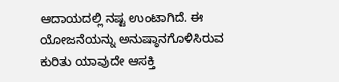ಆದಾಯದಲ್ಲಿ ನಷ್ಟ ಉಂಟಾಗಿದೆ. ಈ ಯೋಜನೆಯನ್ನು ಅನುಷ್ಠಾನಗೊಳಿಸಿರುವ ಕುರಿತು ಯಾವುದೇ ಆಸಕ್ತಿ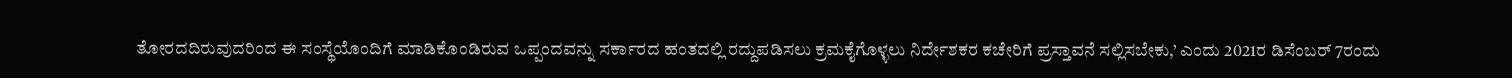ತೋರದದಿರುವುದರಿಂದ ಈ ಸಂಸ್ಥೆಯೊಂದಿಗೆ ಮಾಡಿಕೊಂಡಿರುವ ಒಪ್ಪಂದವನ್ನು ಸರ್ಕಾರದ ಹಂತದಲ್ಲಿ ರದ್ದುಪಡಿಸಲು ಕ್ರಮಕೈಗೊಳ್ಳಲು ನಿರ್ದೇಶಕರ ಕಚೇರಿಗೆ ಪ್ರಸ್ತಾವನೆ ಸಲ್ಲಿಸಬೇಕು,’ ಎಂದು 2021ರ ಡಿಸೆಂಬರ್‌ 7ರಂದು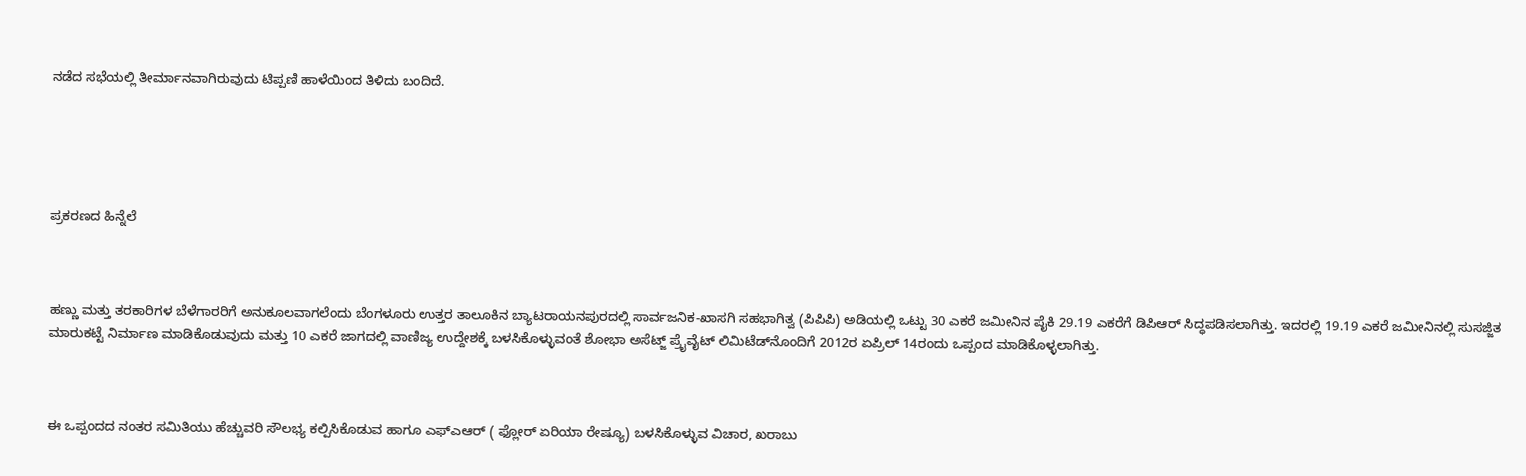ನಡೆದ ಸಭೆಯಲ್ಲಿ ತೀರ್ಮಾನವಾಗಿರುವುದು ಟಿಪ್ಪಣಿ ಹಾಳೆಯಿಂದ ತಿಳಿದು ಬಂದಿದೆ.





ಪ್ರಕರಣದ ಹಿನ್ನೆಲೆ



ಹಣ್ಣು ಮತ್ತು ತರಕಾರಿಗಳ ಬೆಳೆಗಾರರಿಗೆ ಅನುಕೂಲವಾಗಲೆಂದು ಬೆಂಗಳೂರು ಉತ್ತರ ತಾಲೂಕಿನ ಬ್ಯಾಟರಾಯನಪುರದಲ್ಲಿ ಸಾರ್ವಜನಿಕ-ಖಾಸಗಿ ಸಹಭಾಗಿತ್ವ (ಪಿಪಿಪಿ) ಅಡಿಯಲ್ಲಿ ಒಟ್ಟು 30 ಎಕರೆ ಜಮೀನಿನ ಪೈಕಿ 29.19 ಎಕರೆಗೆ ಡಿಪಿಆರ್‌ ಸಿದ್ಧಪಡಿಸಲಾಗಿತ್ತು. ಇದರಲ್ಲಿ 19.19 ಎಕರೆ ಜಮೀನಿನಲ್ಲಿ ಸುಸಜ್ಜಿತ ಮಾರುಕಟ್ಟೆ ನಿರ್ಮಾಣ ಮಾಡಿಕೊಡುವುದು ಮತ್ತು 10 ಎಕರೆ ಜಾಗದಲ್ಲಿ ವಾಣಿಜ್ಯ ಉದ್ದೇಶಕ್ಕೆ ಬಳಸಿಕೊಳ್ಳುವಂತೆ ಶೋಭಾ ಅಸೆಟ್ಜ್‌ ಪ್ರೈವೈಟ್‌ ಲಿಮಿಟೆಡ್‌ನೊಂದಿಗೆ 2012ರ ಏಪ್ರಿಲ್‌ 14ರಂದು ಒಪ್ಪಂದ ಮಾಡಿಕೊಳ್ಳಲಾಗಿತ್ತು.



ಈ ಒಪ್ಪಂದದ ನಂತರ ಸಮಿತಿಯು ಹೆಚ್ಚುವರಿ ಸೌಲಭ್ಯ ಕಲ್ಪಿಸಿಕೊಡುವ ಹಾಗೂ ಎಫ್‌ಎಆರ್‌ ( ಫ್ಲೋರ್‌ ಏರಿಯಾ ರೇಷ್ಯೂ) ಬಳಸಿಕೊಳ್ಳುವ ವಿಚಾರ, ಖರಾಬು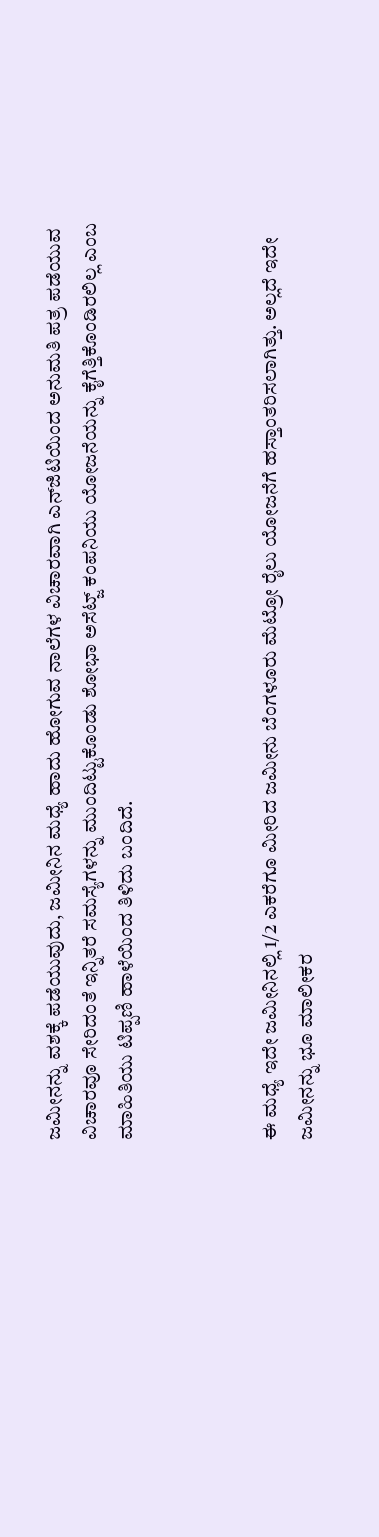ಜಮೀನನ್ನು ವಶಕ್ಕೆ ಪಡೆಯುವುದು, ಜಮೀನಿನ ಮಧ್ಯೆ ಹಾದು ಹೋಗುವ ನಾಲೆಗಳ ವಿಚಾರವಾಗಿ ಎನ್‌ಜಿಟಿಯಿಂದ ಅನುಮತಿ ಪತ್ರ ಪಡೆಯುವ ವಿಚಾರವೂ ಸೇರಿದಂತೆ ಇನ್ನಿತರೆ ಸಮಸ್ಯೆಗಳನ್ನು ಮುಂದಿಟ್ಟುಕೊಂಡು ಶೋಭಾ ಅಸೆಟ್ಜ್‌ ಕಂಪನಿಯು ಯೋಜನೆಯನ್ನು ಕೈಗೆತ್ತಿಕೊಂಡಿರಲಿಲ್ಲ ಎಂಬ ಮಾಹಿತಿಯು ಟಿಪ್ಪಣಿ ಹಾಳೆಯಿಂದ ತಿಳಿದು ಬಂದಿದೆ.



ಈ ಮಧ್ಯೆ ಇದೇ ಜಮೀನಿನಲ್ಲಿ 1/2 ಎಕರೆಗೂ ಮೀರಿದ ಜಮೀನು ಬೆಂಗಳೂರು ಮೆಟ್ರೋ ರೈಲು ಯೋಜನೆಗೆ ಹಸ್ತಾಂತರಿಸಲಾಗಿತ್ತು. ಅಲ್ಲದೆ ಇದೇ ಜಮೀನನ್ನು ಭೂ ಮಾಲೀಕರ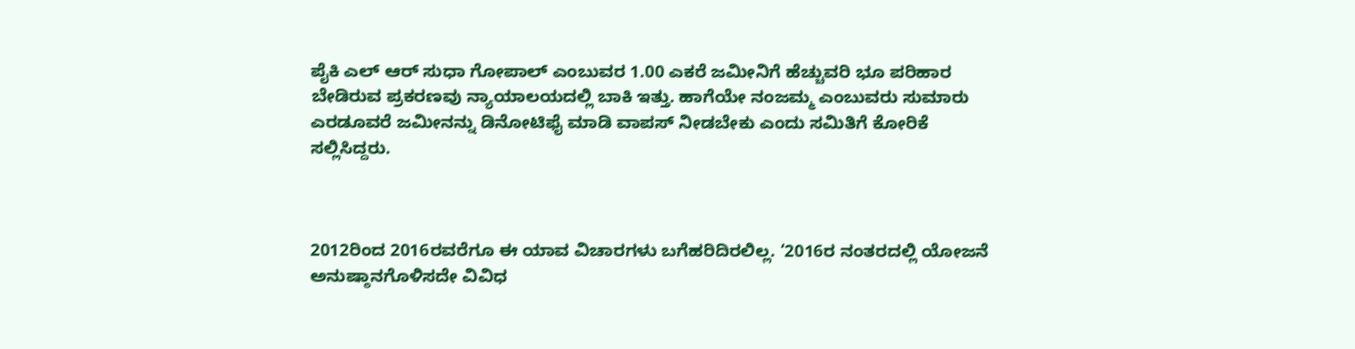ಪೈಕಿ ಎಲ್‌ ಆರ್‌ ಸುಧಾ ಗೋಪಾಲ್‌ ಎಂಬುವರ 1.00 ಎಕರೆ ಜಮೀನಿಗೆ ಹೆಚ್ಚುವರಿ ಭೂ ಪರಿಹಾರ ಬೇಡಿರುವ ಪ್ರಕರಣವು ನ್ಯಾಯಾಲಯದಲ್ಲಿ ಬಾಕಿ ಇತ್ತು. ಹಾಗೆಯೇ ನಂಜಮ್ಮ ಎಂಬುವರು ಸುಮಾರು ಎರಡೂವರೆ ಜಮೀನನ್ನು ಡಿನೋಟಿಫೈ ಮಾಡಿ ವಾಪಸ್‌ ನೀಡಬೇಕು ಎಂದು ಸಮಿತಿಗೆ ಕೋರಿಕೆ ಸಲ್ಲಿಸಿದ್ದರು.



2012ರಿಂದ 2016ರವರೆಗೂ ಈ ಯಾವ ವಿಚಾರಗಳು ಬಗೆಹರಿದಿರಲಿಲ್ಲ. ‘2016ರ ನಂತರದಲ್ಲಿ ಯೋಜನೆ ಅನುಷ್ಠಾನಗೊಳಿಸದೇ ವಿವಿಧ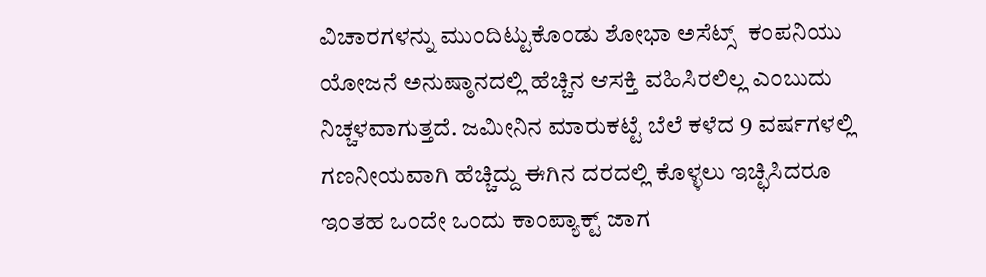ವಿಚಾರಗಳನ್ನು ಮುಂದಿಟ್ಟುಕೊಂಡು ಶೋಭಾ ಅಸೆಟ್ಸ್‌  ಕಂಪನಿಯು ಯೋಜನೆ ಅನುಷ್ಠಾನದಲ್ಲಿ ಹೆಚ್ಚಿನ ಆಸಕ್ತಿ ವಹಿಸಿರಲಿಲ್ಲ ಎಂಬುದು ನಿಚ್ಚಳವಾಗುತ್ತದೆ. ಜಮೀನಿನ ಮಾರುಕಟ್ಟೆ ಬೆಲೆ ಕಳೆದ 9 ವರ್ಷಗಳಲ್ಲಿ ಗಣನೀಯವಾಗಿ ಹೆಚ್ಚಿದ್ದು ಈಗಿನ ದರದಲ್ಲಿ ಕೊಳ್ಳಲು ಇಚ್ಛಿಸಿದರೂ ಇಂತಹ ಒಂದೇ ಒಂದು ಕಾಂಪ್ಯಾಕ್ಟ್‌ ಜಾಗ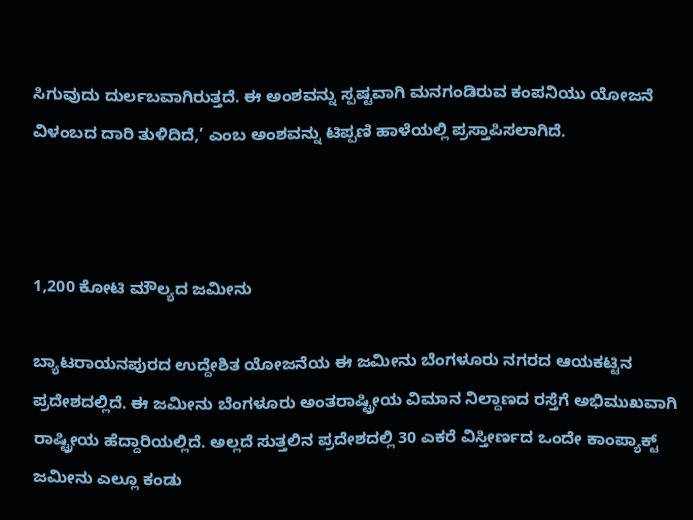ಸಿಗುವುದು ದುರ್ಲಬವಾಗಿರುತ್ತದೆ. ಈ ಅಂಶವನ್ನು ಸ್ಪಷ್ಟವಾಗಿ ಮನಗಂಡಿರುವ ಕಂಪನಿಯು ಯೋಜನೆ ವಿಳಂಬದ ದಾರಿ ತುಳಿದಿದೆ,’ ಎಂಬ ಅಂಶವನ್ನು ಟಿಪ್ಪಣಿ ಹಾಳೆಯಲ್ಲಿ ಪ್ರಸ್ತಾಪಿಸಲಾಗಿದೆ.



1,200 ಕೋಟಿ ಮೌಲ್ಯದ ಜಮೀನು

ಬ್ಯಾಟರಾಯನಪುರದ ಉದ್ದೇಶಿತ ಯೋಜನೆಯ ಈ ಜಮೀನು ಬೆಂಗಳೂರು ನಗರದ ಆಯಕಟ್ಟಿನ ಪ್ರದೇಶದಲ್ಲಿದೆ. ಈ ಜಮೀನು ಬೆಂಗಳೂರು ಅಂತರಾಷ್ಟ್ರೀಯ ವಿಮಾನ ನಿಲ್ದಾಣದ ರಸ್ತೆಗೆ ಅಭಿಮುಖವಾಗಿ ರಾಷ್ಟ್ರೀಯ ಹೆದ್ದಾರಿಯಲ್ಲಿದೆ. ಅಲ್ಲದೆ ಸುತ್ತಲಿನ ಪ್ರದೇಶದಲ್ಲಿ 30 ಎಕರೆ ವಿಸ್ತೀರ್ಣದ ಒಂದೇ ಕಾಂಪ್ಯಾಕ್ಟ್‌ ಜಮೀನು ಎಲ್ಲೂ ಕಂಡು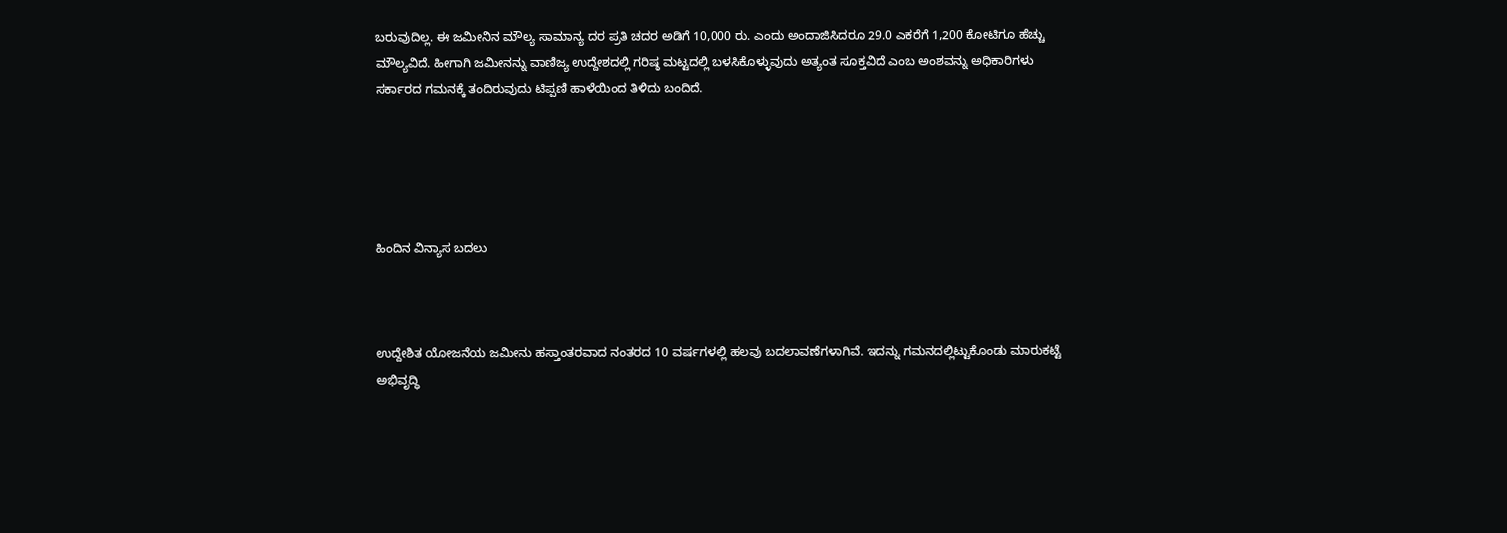ಬರುವುದಿಲ್ಲ. ಈ ಜಮೀನಿನ ಮೌಲ್ಯ ಸಾಮಾನ್ಯ ದರ ಪ್ರತಿ ಚದರ ಅಡಿಗೆ 10,000 ರು. ಎಂದು ಅಂದಾಜಿಸಿದರೂ 29.0 ಎಕರೆಗೆ 1,200 ಕೋಟಿಗೂ ಹೆಚ್ಚು ಮೌಲ್ಯವಿದೆ. ಹೀಗಾಗಿ ಜಮೀನನ್ನು ವಾಣಿಜ್ಯ ಉದ್ದೇಶದಲ್ಲಿ ಗರಿಷ್ಠ ಮಟ್ಟದಲ್ಲಿ ಬಳಸಿಕೊಳ್ಳುವುದು ಅತ್ಯಂತ ಸೂಕ್ತವಿದೆ ಎಂಬ ಅಂಶವನ್ನು ಅಧಿಕಾರಿಗಳು ಸರ್ಕಾರದ ಗಮನಕ್ಕೆ ತಂದಿರುವುದು ಟಿಪ್ಪಣಿ ಹಾಳೆಯಿಂದ ತಿಳಿದು ಬಂದಿದೆ.





ಹಿಂದಿನ ವಿನ್ಯಾಸ ಬದಲು



ಉದ್ದೇಶಿತ ಯೋಜನೆಯ ಜಮೀನು ಹಸ್ತಾಂತರವಾದ ನಂತರದ 10 ವರ್ಷಗಳಲ್ಲಿ ಹಲವು ಬದಲಾವಣೆಗಳಾಗಿವೆ. ಇದನ್ನು ಗಮನದಲ್ಲಿಟ್ಟುಕೊಂಡು ಮಾರುಕಟ್ಟೆ ಅಭಿವೃದ್ಧಿ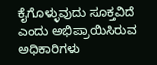ಕೈಗೊಳ್ಳುವುದು ಸೂಕ್ತವಿದೆ ಎಂದು ಅಭಿಪ್ರಾಯಿಸಿರುವ ಅಧಿಕಾರಿಗಳು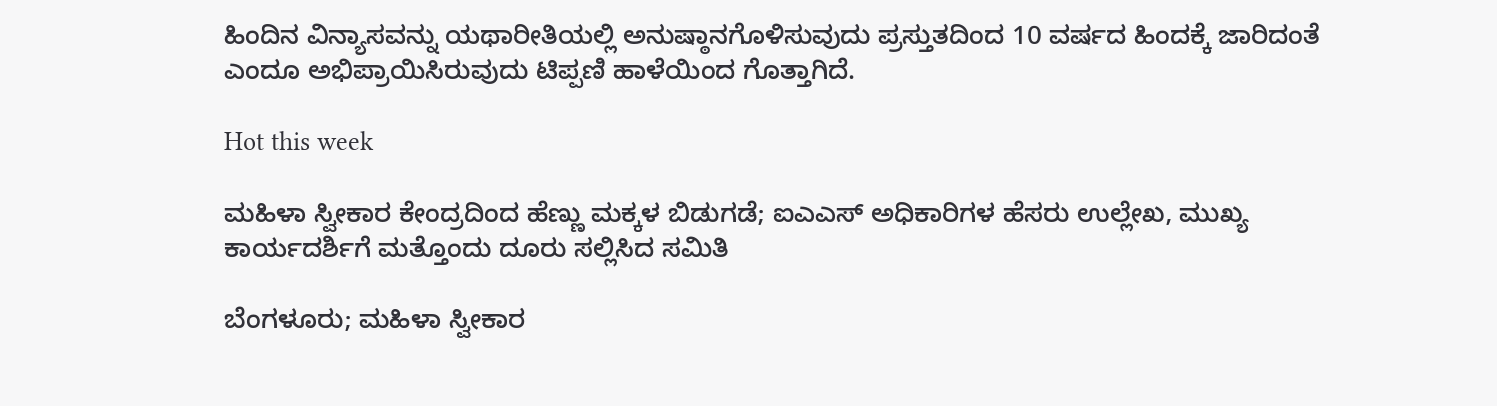ಹಿಂದಿನ ವಿನ್ಯಾಸವನ್ನು ಯಥಾರೀತಿಯಲ್ಲಿ ಅನುಷ್ಠಾನಗೊಳಿಸುವುದು ಪ್ರಸ್ತುತದಿಂದ 10 ವರ್ಷದ ಹಿಂದಕ್ಕೆ ಜಾರಿದಂತೆ ಎಂದೂ ಅಭಿಪ್ರಾಯಿಸಿರುವುದು ಟಿಪ್ಪಣಿ ಹಾಳೆಯಿಂದ ಗೊತ್ತಾಗಿದೆ.

Hot this week

ಮಹಿಳಾ ಸ್ವೀಕಾರ ಕೇಂದ್ರದಿಂದ ಹೆಣ್ಣು ಮಕ್ಕಳ ಬಿಡುಗಡೆ; ಐಎಎಸ್ ಅಧಿಕಾರಿಗಳ ಹೆಸರು ಉಲ್ಲೇಖ, ಮುಖ್ಯ ಕಾರ್ಯದರ್ಶಿಗೆ ಮತ್ತೊಂದು ದೂರು ಸಲ್ಲಿಸಿದ ಸಮಿತಿ

ಬೆಂಗಳೂರು; ಮಹಿಳಾ ಸ್ವೀಕಾರ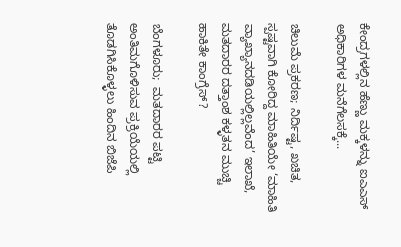ಕೇಂದ್ರಗಳಲ್ಲಿನ ಹೆಣ್ಣು ಮಕ್ಕಳನ್ನು ಐಎಎಸ್‌ ಅಧಿಕಾರಿಗಳ ಮನೆಗೆಲಸಕ್ಕೆ...

ಚಿಲುಮೆ ಪ್ರಕರಣ; ನಿರ್ದಿಷ್ಟ, ಖಚಿತ, ಸ್ಪಷ್ಟವಾಗಿ ಕೋರಿದ್ದ ಮಾಹಿತಿಯೇ ‘ಮಾಹಿತಿ ವ್ಯಾಖ್ಯಾನದಡಿಯಲ್ಲಿಲ್ಲವೆಂದ’ ಇಲಾಖೆ, ಮತದಾರರ ದತ್ತಾಂಶ ಕಳ್ಳತನ ಮುಚ್ಚಿ ಹಾಕಿತೇ ಕಾಂಗ್ರೆಸ್?

ಬೆಂಗಳೂರು;  ಮತದಾರರ ಪಟ್ಟಿ ಅಂತಿಮಗೊಳಿಸುವ ಪ್ರಕ್ರಿಯೆಯಲ್ಲಿ ತೊಡಗಿಸಿಕೊಳ್ಳಲು ಹಿಂದಿನ ಬಿಜೆಪಿ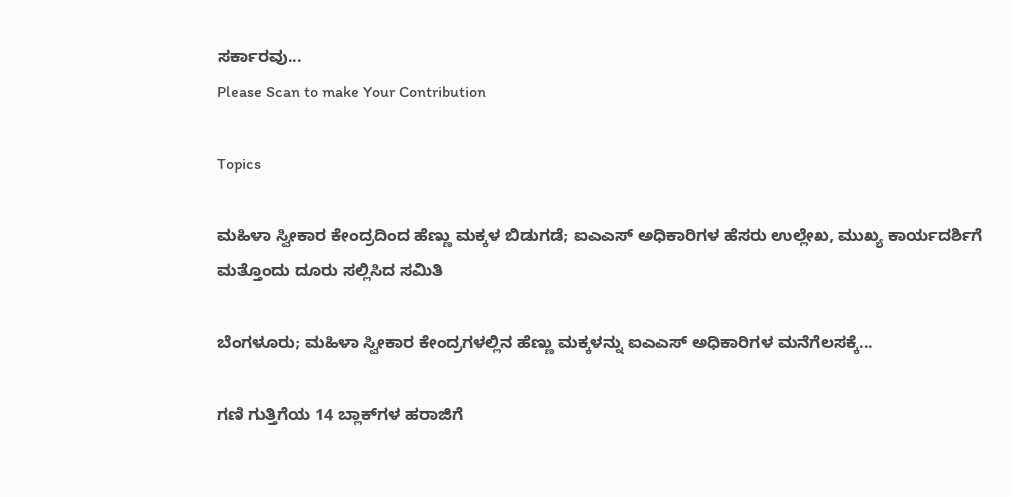ಸರ್ಕಾರವು...
Please Scan to make Your Contribution

Topics

ಮಹಿಳಾ ಸ್ವೀಕಾರ ಕೇಂದ್ರದಿಂದ ಹೆಣ್ಣು ಮಕ್ಕಳ ಬಿಡುಗಡೆ; ಐಎಎಸ್ ಅಧಿಕಾರಿಗಳ ಹೆಸರು ಉಲ್ಲೇಖ, ಮುಖ್ಯ ಕಾರ್ಯದರ್ಶಿಗೆ ಮತ್ತೊಂದು ದೂರು ಸಲ್ಲಿಸಿದ ಸಮಿತಿ

ಬೆಂಗಳೂರು; ಮಹಿಳಾ ಸ್ವೀಕಾರ ಕೇಂದ್ರಗಳಲ್ಲಿನ ಹೆಣ್ಣು ಮಕ್ಕಳನ್ನು ಐಎಎಸ್‌ ಅಧಿಕಾರಿಗಳ ಮನೆಗೆಲಸಕ್ಕೆ...

ಗಣಿ ಗುತ್ತಿಗೆಯ 14 ಬ್ಲಾಕ್‌ಗಳ ಹರಾಜಿಗೆ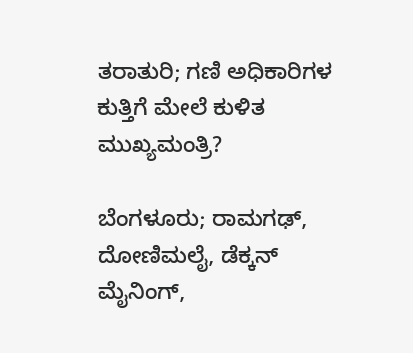ತರಾತುರಿ; ಗಣಿ ಅಧಿಕಾರಿಗಳ ಕುತ್ತಿಗೆ ಮೇಲೆ ಕುಳಿತ ಮುಖ್ಯಮಂತ್ರಿ?

ಬೆಂಗಳೂರು; ರಾಮಗಢ್, ದೋಣಿಮಲೈ, ಡೆಕ್ಕನ್ ಮೈನಿಂಗ್,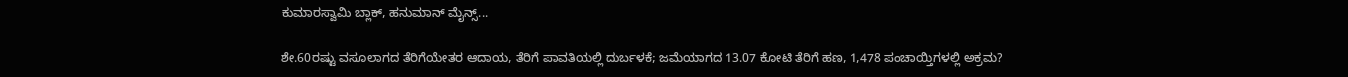ಕುಮಾರಸ್ವಾಮಿ ಬ್ಲಾಕ್, ಹನುಮಾನ್ ಮೈನ್ಸ್‌...

ಶೇ.60ರಷ್ಟು ವಸೂಲಾಗದ ತೆರಿಗೆಯೇತರ ಆದಾಯ, ತೆರಿಗೆ ಪಾವತಿಯಲ್ಲಿ ದುರ್ಬಳಕೆ; ಜಮೆಯಾಗದ 13.07 ಕೋಟಿ ತೆರಿಗೆ ಹಣ, 1,478 ಪಂಚಾಯ್ತಿಗಳಲ್ಲಿ ಅಕ್ರಮ?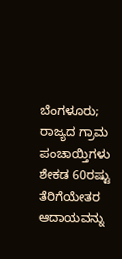ಬೆಂಗಳೂರು;  ರಾಜ್ಯದ ಗ್ರಾಮ ಪಂಚಾಯ್ತಿಗಳು  ಶೇಕಡ 60ರಷ್ಟು  ತೆರಿಗೆಯೇತರ ಆದಾಯವನ್ನು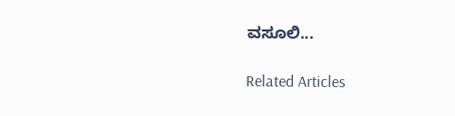ವಸೂಲಿ...

Related Articles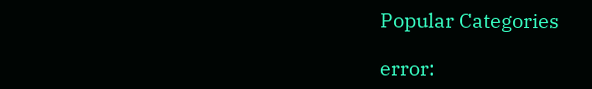Popular Categories

error: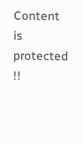Content is protected !!